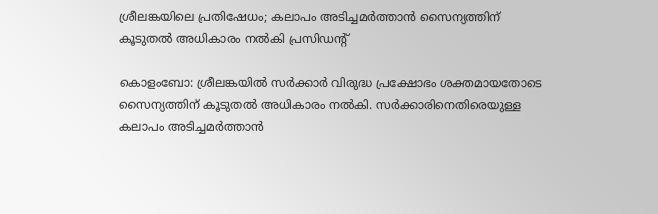ശ്രീലങ്കയിലെ പ്രതിഷേധം; കലാപം അടിച്ചമർത്താൻ സൈന്യത്തിന് കൂടുതൽ അധികാരം നൽകി പ്രസിഡന്റ്

കൊളംബോ: ശ്രീലങ്കയിൽ സർക്കാർ വിരുദ്ധ പ്രക്ഷോഭം ശക്തമായതോടെ സൈന്യത്തിന് കൂടുതൽ അധികാരം നൽകി. സർക്കാരിനെതിരെയുള്ള കലാപം അടിച്ചമർത്താൻ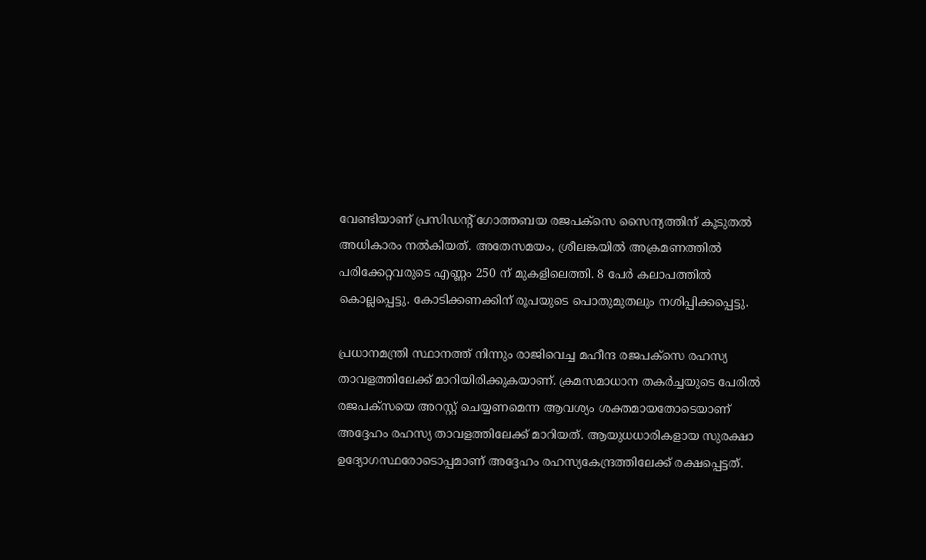വേണ്ടിയാണ് പ്രസിഡന്റ് ഗോത്തബയ രജപക്‌സെ സൈന്യത്തിന് കൂടുതൽ അധികാരം നൽകിയത്. അതേസമയം, ശ്രീലങ്കയിൽ അക്രമണത്തിൽ പരിക്കേറ്റവരുടെ എണ്ണം 250 ന് മുകളിലെത്തി. 8 പേർ കലാപത്തിൽ കൊല്ലപ്പെട്ടു. കോടിക്കണക്കിന് രൂപയുടെ പൊതുമുതലും നശിപ്പിക്കപ്പെട്ടു.

പ്രധാനമന്ത്രി സ്ഥാനത്ത് നിന്നും രാജിവെച്ച മഹീന്ദ രജപക്‌സെ രഹസ്യ താവളത്തിലേക്ക് മാറിയിരിക്കുകയാണ്. ക്രമസമാധാന തകർച്ചയുടെ പേരിൽ രജപക്‌സയെ അറസ്റ്റ് ചെയ്യണമെന്ന ആവശ്യം ശക്തമായതോടെയാണ് അദ്ദേഹം രഹസ്യ താവളത്തിലേക്ക് മാറിയത്. ആയുധധാരികളായ സുരക്ഷാ ഉദ്യോഗസ്ഥരോടൊപ്പമാണ് അദ്ദേഹം രഹസ്യകേന്ദ്രത്തിലേക്ക് രക്ഷപ്പെട്ടത്.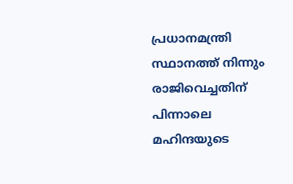പ്രധാനമന്ത്രി സ്ഥാനത്ത് നിന്നും രാജിവെച്ചതിന് പിന്നാലെ മഹിന്ദയുടെ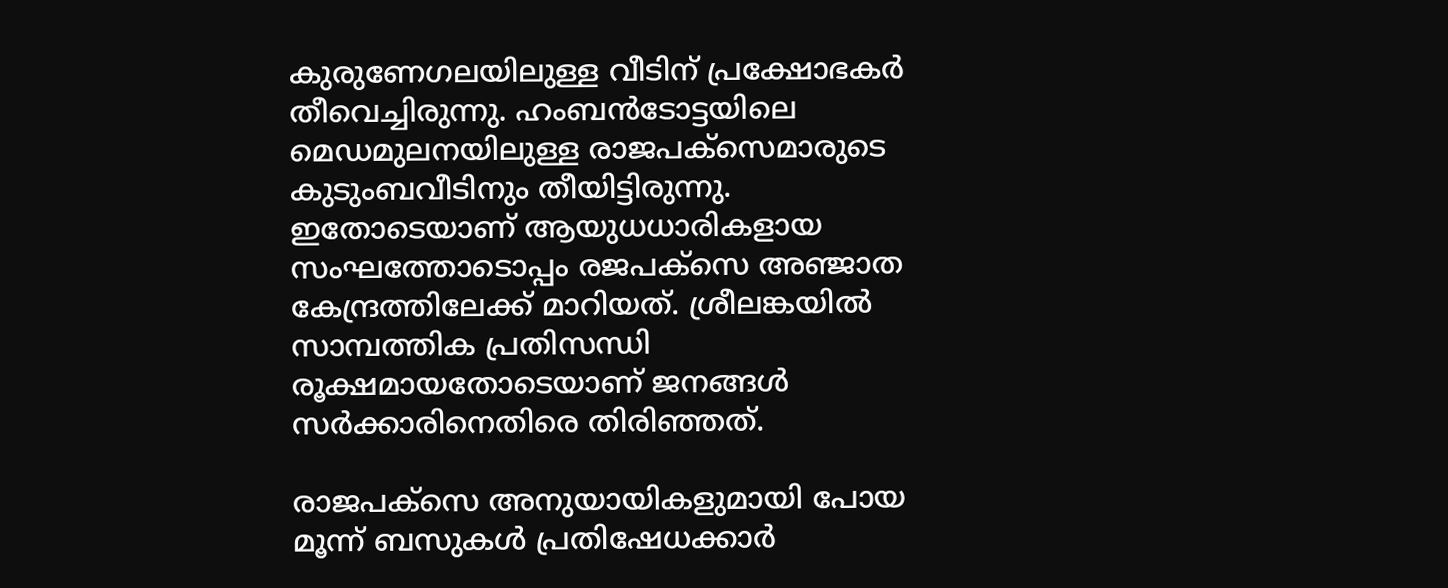കുരുണേഗലയിലുള്ള വീടിന് പ്രക്ഷോഭകർ തീവെച്ചിരുന്നു. ഹംബൻടോട്ടയിലെ മെഡമുലനയിലുള്ള രാജപക്‌സെമാരുടെ കുടുംബവീടിനും തീയിട്ടിരുന്നു. ഇതോടെയാണ് ആയുധധാരികളായ സംഘത്തോടൊപ്പം രജപക്സെ അഞ്ജാത കേന്ദ്രത്തിലേക്ക് മാറിയത്. ശ്രീലങ്കയിൽ സാമ്പത്തിക പ്രതിസന്ധി രൂക്ഷമായതോടെയാണ് ജനങ്ങൾ സർക്കാരിനെതിരെ തിരിഞ്ഞത്.

രാജപക്‌സെ അനുയായികളുമായി പോയ മൂന്ന് ബസുകൾ പ്രതിഷേധക്കാർ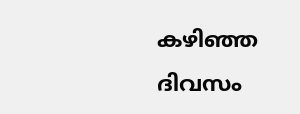കഴിഞ്ഞ ദിവസം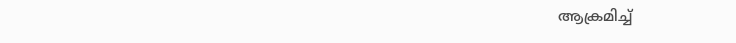ആക്രമിച്ച്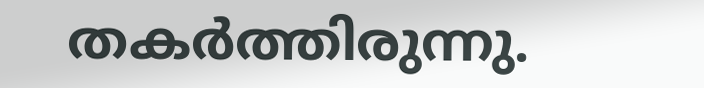തകർത്തിരുന്നു.